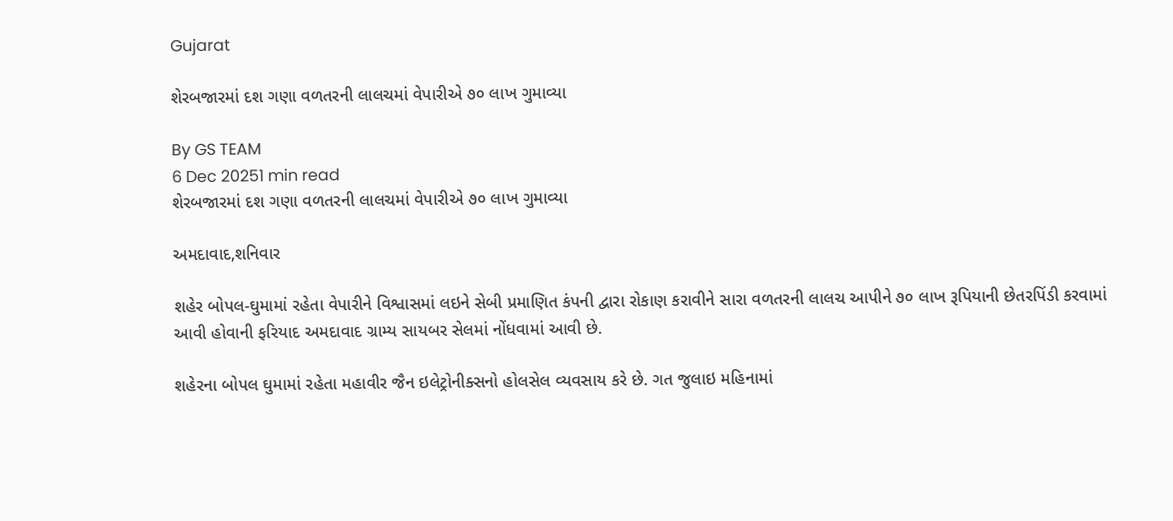Gujarat

શેરબજારમાં દશ ગણા વળતરની લાલચમાં વેપારીએ ૭૦ લાખ ગુમાવ્યા

By GS TEAM
6 Dec 20251 min read
શેરબજારમાં દશ ગણા વળતરની લાલચમાં વેપારીએ ૭૦ લાખ ગુમાવ્યા

અમદાવાદ,શનિવાર

શહેર બોપલ-ઘુમામાં રહેતા વેપારીને વિશ્વાસમાં લઇને સેબી પ્રમાણિત કંપની દ્વારા રોકાણ કરાવીને સારા વળતરની લાલચ આપીને ૭૦ લાખ રૂપિયાની છેતરપિંડી કરવામાં આવી હોવાની ફરિયાદ અમદાવાદ ગ્રામ્ય સાયબર સેલમાં નોંધવામાં આવી છે.

શહેરના બોપલ ઘુમામાં રહેતા મહાવીર જૈન ઇલેટ્રોનીક્સનો હોલસેલ વ્યવસાય કરે છે. ગત જુલાઇ મહિનામાં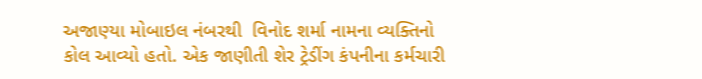અજાણ્યા મોબાઇલ નંબરથી  વિનોદ શર્મા નામના વ્યક્તિનો કોલ આવ્યો હતો. એક જાણીતી શેર ટ્રેડીંગ કંપનીના કર્મચારી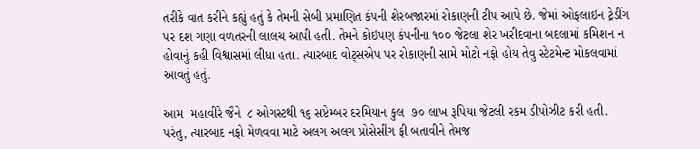તરીકે વાત કરીને કહ્યું હતું કે તેમની સેબી પ્રમાણિત કંપની શેરબજારમાં રોકાણની ટીપ આપે છે. જેમાં ઓફલાઇન ટ્રેડીંગ પર દશ ગણા વળતરની લાલચ આપી હતી. તેમને કોઇપણ કંપનીના ૧૦૦ જેટલા શેર ખરીદવાના બદલામાં કમિશન ન હોવાનું કહી વિશ્વાસમાં લીધા હતા. ત્યારબાદ વોટ્સએપ પર રોકાણની સામે મોટો નફો હોય તેવુ સ્ટેટમેન્ટ મોકલવામાં આવતું હતું.

આમ  મહાવીરે જૈને  ૮ ઓગસ્ટથી ૧૬ સપ્ટેમ્બર દરમિયાન કુલ  ૭૦ લાખ રૂપિયા જેટલી રકમ ડીપોઝીટ કરી હતી. પરંતુ, ત્યારબાદ નફો મેળવવા માટે અલગ અલગ પ્રોસેસીંગ ફી બતાવીને તેમજ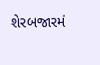શેરબજારમં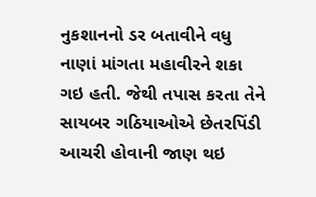નુકશાનનો ડર બતાવીને વધુ નાણાં માંગતા મહાવીરને શકા ગઇ હતી. જેથી તપાસ કરતા તેને સાયબર ગઠિયાઓએ છેતરપિંડી આચરી હોવાની જાણ થઇ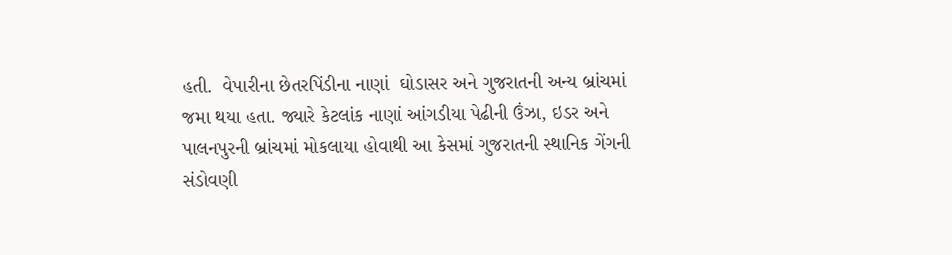હતી.  વેપારીના છેતરપિંડીના નાણાં  ઘોડાસર અને ગુજરાતની અન્ય બ્રાંચમાં જમા થયા હતા. જ્યારે કેટલાંક નાણાં આંગડીયા પેઢીની ઉંઝા, ઇડર અને પાલનપુરની બ્રાંચમાં મોકલાયા હોવાથી આ કેસમાં ગુજરાતની સ્થાનિક ગેંગની સંડોવણી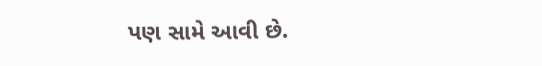પણ સામે આવી છે.